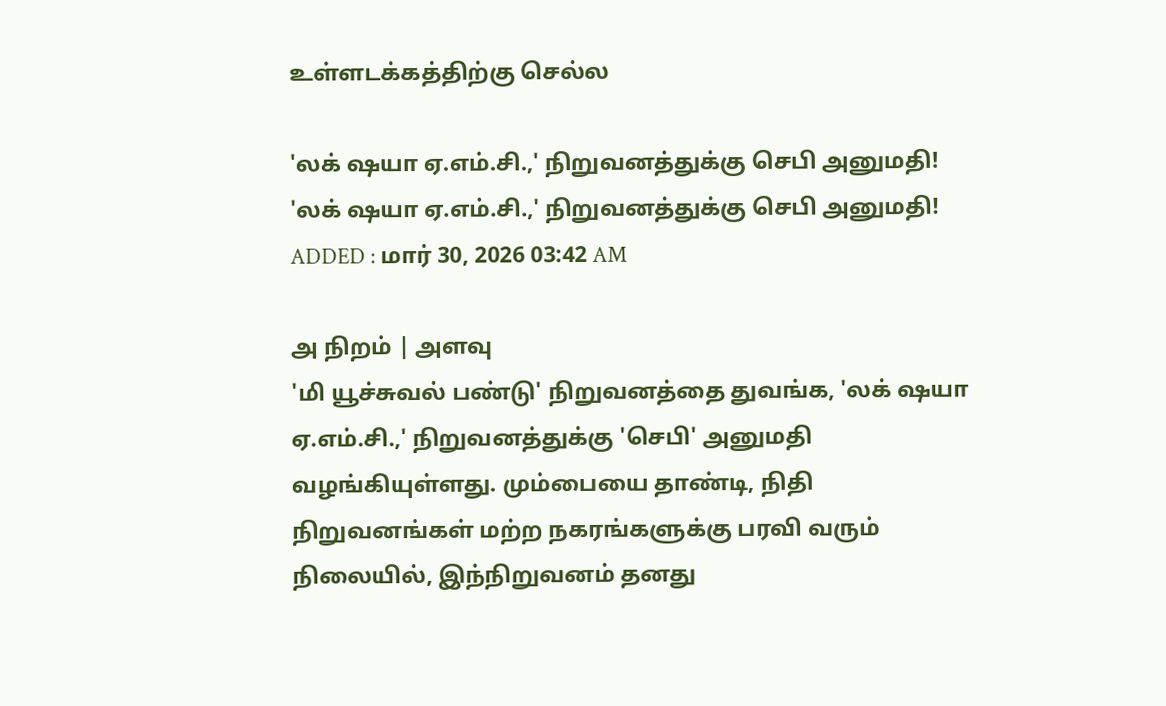உள்ளடக்கத்திற்கு செல்ல

'லக் ஷயா ஏ.எம்.சி.,' நிறுவனத்துக்கு செபி அனுமதி!
'லக் ஷயா ஏ.எம்.சி.,' நிறுவனத்துக்கு செபி அனுமதி!
ADDED : மார் 30, 2026 03:42 AM

அ நிறம் | அளவு
'மி யூச்சுவல் பண்டு' நிறுவனத்தை துவங்க, 'லக் ஷயா ஏ.எம்.சி.,' நிறுவனத்துக்கு 'செபி' அனுமதி வழங்கியுள்ளது. மும்பையை தாண்டி, நிதி நிறுவனங்கள் மற்ற நகரங்களுக்கு பரவி வரும் நிலையில், இந்நிறுவனம் தனது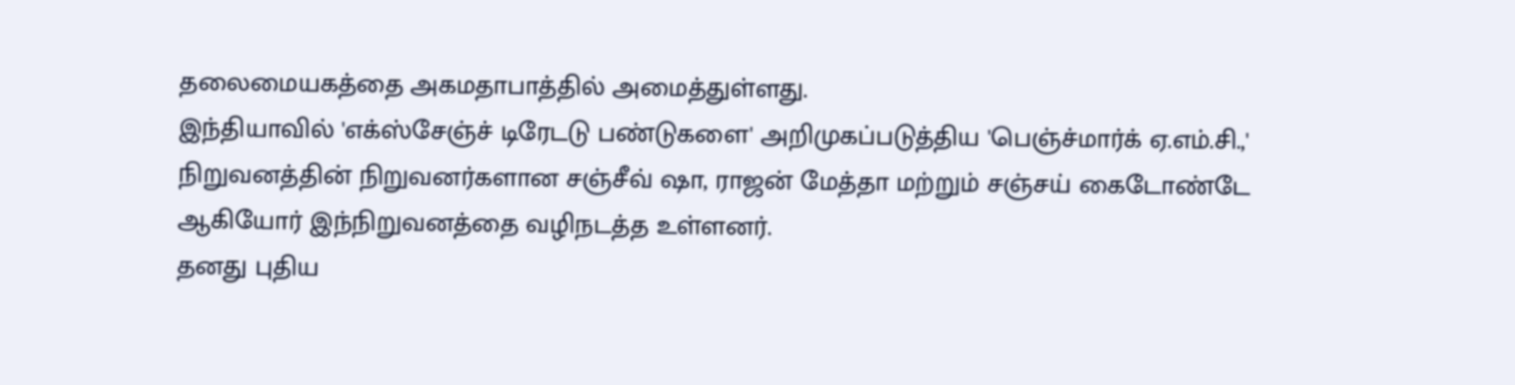தலைமையகத்தை அகமதாபாத்தில் அமைத்துள்ளது.
இந்தியாவில் 'எக்ஸ்சேஞ்ச் டிரேடடு பண்டுகளை' அறிமுகப்படுத்திய 'பெஞ்ச்மார்க் ஏ.எம்.சி.,' நிறுவனத்தின் நிறுவனர்களான சஞ்சீவ் ஷா, ராஜன் மேத்தா மற்றும் சஞ்சய் கைடோண்டே ஆகியோர் இந்நிறுவனத்தை வழிநடத்த உள்ளனர்.
தனது புதிய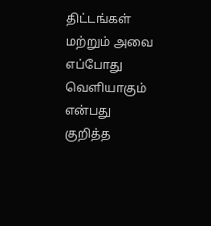திட்டங்கள் மற்றும் அவை எப்போது வெளியாகும் என்பது குறித்த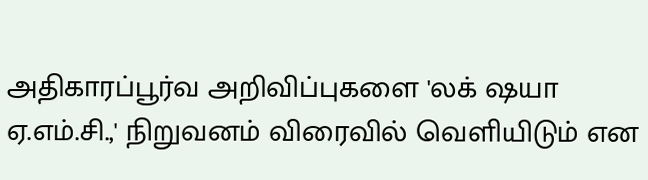அதிகாரப்பூர்வ அறிவிப்புகளை 'லக் ஷயா ஏ.எம்.சி.,' நிறுவனம் விரைவில் வெளியிடும் என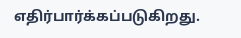எதிர்பார்க்கப்படுகிறது.